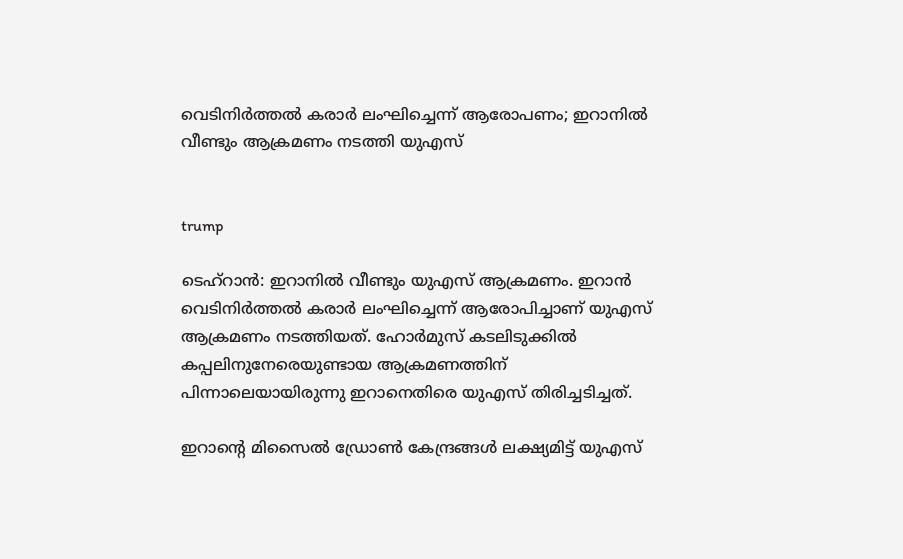വെടിനിര്‍ത്തല്‍ കരാര്‍ ലംഘിച്ചെന്ന് ആരോപണം; ഇറാനില്‍ വീണ്ടും ആക്രമണം നടത്തി യുഎസ്


trump

ടെഹ്‌റാന്‍: ഇറാനില്‍ വീണ്ടും യുഎസ് ആക്രമണം. ഇറാന്‍ വെടിനിര്‍ത്തല്‍ കരാര്‍ ലംഘിച്ചെന്ന് ആരോപിച്ചാണ് യുഎസ് ആക്രമണം നടത്തിയത്. ഹോര്‍മുസ് കടലിടുക്കില്‍ കപ്പലിനുനേരെയുണ്ടായ ആക്രമണത്തിന് പിന്നാലെയായിരുന്നു ഇറാനെതിരെ യുഎസ് തിരിച്ചടിച്ചത്.

ഇറാന്റെ മിസൈല്‍ ഡ്രോണ്‍ കേന്ദ്രങ്ങള്‍ ലക്ഷ്യമിട്ട് യുഎസ്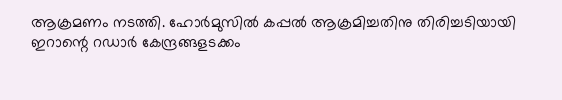ആക്രമണം നടത്തി. ഹോര്‍മുസില്‍ കപ്പല്‍ ആക്രമിച്ചതിനു തിരിച്ചടിയായി ഇറാന്റെ റഡാര്‍ കേന്ദ്രങ്ങളടക്കം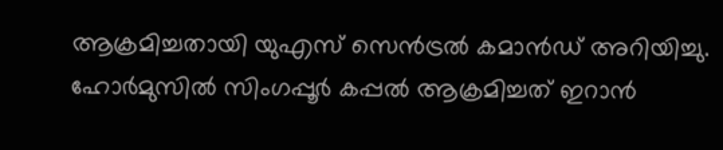ആക്രമിച്ചതായി യുഎസ് സെന്‍ട്രല്‍ കമാന്‍ഡ് അറിയിച്ചു. ഹോര്‍മുസില്‍ സിംഗപ്പൂര്‍ കപ്പല്‍ ആക്രമിച്ചത് ഇറാന്‍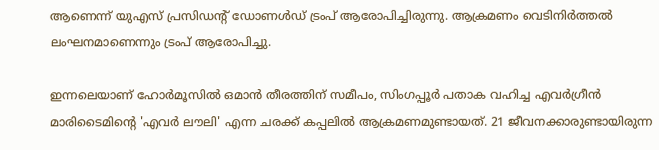ആണെന്ന് യുഎസ് പ്രസിഡന്റ് ഡോണള്‍ഡ് ട്രംപ് ആരോപിച്ചിരുന്നു. ആക്രമണം വെടിനിര്‍ത്തല്‍ ലംഘനമാണെന്നും ട്രംപ് ആരോപിച്ചു.

ഇന്നലെയാണ് ഹോര്‍മൂസില്‍ ഒമാന്‍ തീരത്തിന് സമീപം, സിംഗപ്പൂര്‍ പതാക വഹിച്ച എവര്‍ഗ്രീന്‍ മാരിടൈമിന്റെ 'എവര്‍ ലൗലി' എന്ന ചരക്ക് കപ്പലില്‍ ആക്രമണമുണ്ടായത്. 21 ജീവനക്കാരുണ്ടായിരുന്ന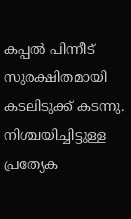കപ്പല്‍ പിന്നീട് സുരക്ഷിതമായി കടലിടുക്ക് കടന്നു. നിശ്ചയിച്ചിട്ടുള്ള പ്രത്യേക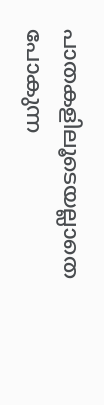പാതകളിലൂടെയല്ലാതെ പോകുന്ന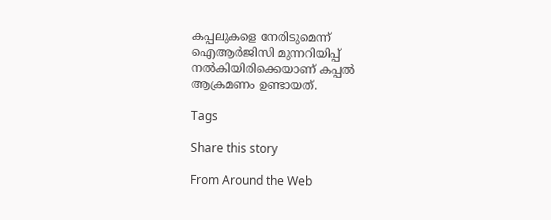കപ്പലുകളെ നേരിടുമെന്ന് ഐആര്‍ജിസി മുന്നറിയിപ്പ് നല്‍കിയിരിക്കെയാണ് കപ്പല്‍ ആക്രമണം ഉണ്ടായത്.

Tags

Share this story

From Around the Web